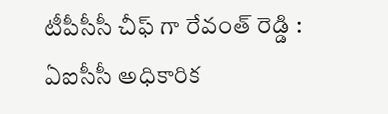టీపీసీసీ చీఫ్ గా రేవంత్ రెడ్డి : ఏఐసీసీ అధికారిక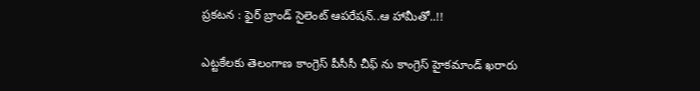ప్రకటన : ఫైర్ బ్రాండ్ సైలెంట్ ఆపరేషన్..ఆ హామీతో..!!

ఎట్టకేలకు తెలంగాణ కాంగ్రెస్ పీసీసీ చీఫ్ ను కాంగ్రెస్ హైకమాండ్ ఖరారు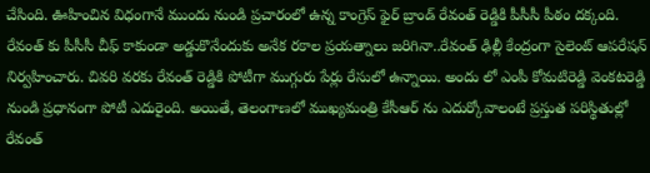చేసింది. ఊహించిన విధంగానే ముందు నుండి ప్రచారంలో ఉన్న కాంగ్రెస్ ఫైర్ బ్రాండ్ రేవంత్ రెడ్డికి పీసీసీ పీఠం దక్కంది. రేవంత్ కు పీసీసీ చీఫ్ కాకుండా అడ్డుకొనేందుకు అనేక రకాల ప్రయత్నాలు జరిగినా..రేవంత్ ఢిల్లీ కేంద్రంగా సైలెంట్ ఆపరేషన్ నిర్వహించారు. చివరి వరకు రేవంత్ రెడ్డికి పోటీగా ముగ్గురు పేర్లు రేసులో ఉన్నాయి. అందు లో ఎంపీ కోమటిరెడ్డి వెంకటరెడ్డి నుండి ప్రధానంగా పోటీ ఎదురైంది. అయితే, తెలంగాణలో ముఖ్యమంత్రి కేసీఆర్ ను ఎదుర్కోవాలంటే ప్రస్తుత పరిస్థితుల్లో రేవంత్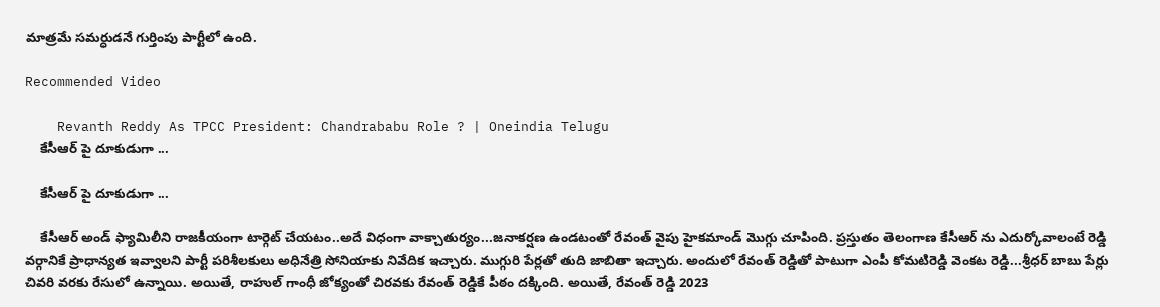మాత్రమే సమర్ధుడనే గుర్తింపు పార్టీలో ఉంది.

Recommended Video

    Revanth Reddy As TPCC President: Chandrababu Role ? | Oneindia Telugu
    కేసీఆర్ పై దూకుడుగా ...

    కేసీఆర్ పై దూకుడుగా ...

    కేసీఆర్ అండ్ ఫ్యామిలీని రాజకీయంగా టార్గెట్ చేయటం..అదే విధంగా వాక్చాతుర్యం...జనాకర్షణ ఉండటంతో రేవంత్ వైపు హైకమాండ్ మొగ్గు చూపింది. ప్రస్తుతం తెలంగాణ కేసీఆర్ ను ఎదుర్కోవాలంటే రెడ్డి వర్గానికే ప్రాధాన్యత ఇవ్వాలని పార్టీ పరిశీలకులు అధినేత్రి సోనియాకు నివేదిక ఇచ్చారు. ముగ్గురి పేర్లతో తుది జాబితా ఇచ్చారు. అందులో రేవంత్ రెడ్డితో పాటుగా ఎంపీ కోమటిరెడ్డి వెంకట రెడ్డి...శ్రీధర్ బాబు పేర్లు చివరి వరకు రేసులో ఉన్నాయి. అయితే, రాహుల్ గాంధీ జోక్యంతో చిరవకు రేవంత్ రెడ్డికే పీఠం దక్కింది. అయితే, రేవంత్ రెడ్డి 2023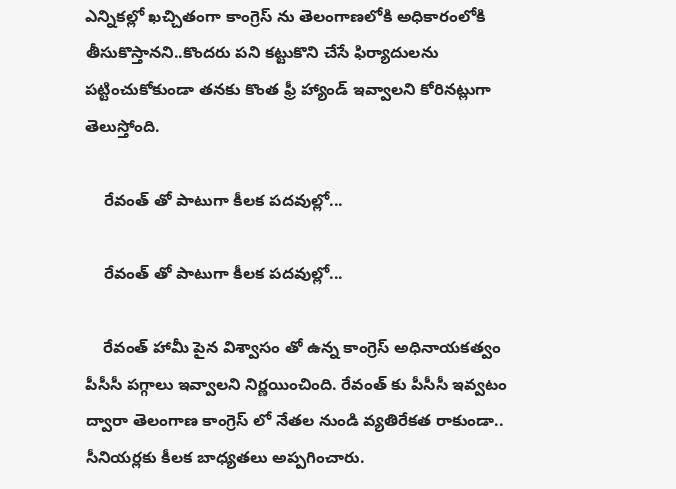ఎన్నికల్లో ఖచ్చితంగా కాంగ్రెస్ ను తెలంగాణలోకి అధికారంలోకి తీసుకొస్తానని..కొందరు పని కట్టుకొని చేసే ఫిర్యాదులను పట్టించుకోకుండా తనకు కొంత ఫ్రీ హ్యాండ్ ఇవ్వాలని కోరినట్లుగా తెలుస్తోంది.

    రేవంత్ తో పాటుగా కీలక పదవుల్లో...

    రేవంత్ తో పాటుగా కీలక పదవుల్లో...

    రేవంత్ హామీ పైన విశ్వాసం తో ఉన్న కాంగ్రెస్ అధినాయకత్వం పీసీసీ పగ్గాలు ఇవ్వాలని నిర్ణయించింది. రేవంత్ కు పీసీసీ ఇవ్వటం ద్వారా తెలంగాణ కాంగ్రెస్ లో నేతల నుండి వ్యతిరేకత రాకుండా.. సీనియర్లకు కీలక బాధ్యతలు అప్పగించారు.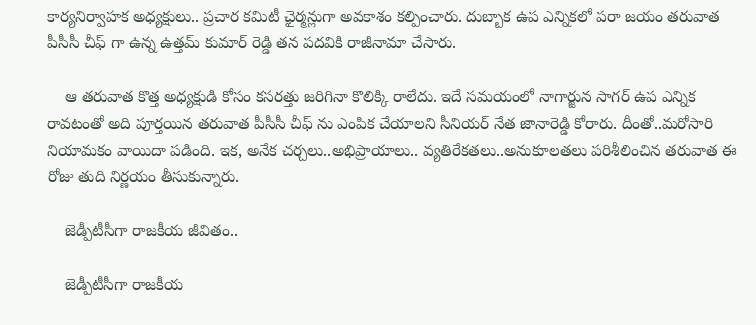కార్యనిర్వాహక అధ్యక్షులు.. ప్రచార కమిటీ ఛైర్మన్లుగా అవకాశం కల్పించారు. దుబ్బాక ఉప ఎన్నికలో పరా జయం తరువాత పీసీసీ చీఫ్ గా ఉన్న ఉత్తమ్ కుమార్ రెడ్డి తన పదవికి రాజీనామా చేసారు.

    ఆ తరువాత కొత్త అధ్యక్షుడి కోసం కసరత్తు జరిగినా కొలిక్కి రాలేదు. ఇదే సమయంలో నాగార్జున సాగర్ ఉప ఎన్నిక రావటంతో అది పూర్తయిన తరువాత పీసీసీ చీఫ్ ను ఎంపిక చేయాలని సీనియర్ నేత జానారెడ్డి కోరారు. దీంతో..మరోసారి నియామకం వాయిదా పడింది. ఇక, అనేక చర్చలు..అభిప్రాయాలు.. వ్యతిరేకతలు..అనుకూలతలు పరిశీలించిన తరువాత ఈ రోజు తుది నిర్ణయం తీసుకున్నారు.

    జెడ్పీటీసీగా రాజకీయ జీవితం..

    జెడ్పీటీసీగా రాజకీయ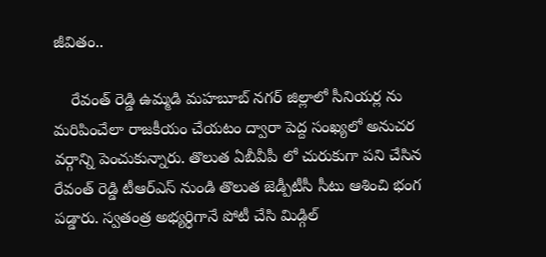జీవితం..

    రేవంత్ రెడ్డి ఉమ్మడి మహబూబ్ నగర్ జిల్లాలో సీనియర్ల ను మరిపించేలా రాజకీయం చేయటం ద్వారా పెద్ద సంఖ్యలో అనుచర వర్గాన్ని పెంచుకున్నారు. తొలుత ఏబీవీపీ లో చురుకుగా పని చేసిన రేవంత్ రెడ్డి టీఆర్ఎస్ నుండి తొలుత జెడ్పీటీసీ సీటు ఆశించి భంగ పడ్డారు. స్వతంత్ర అభ్యర్ధిగానే పోటీ చేసి మిడ్గిల్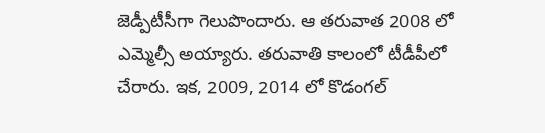జెడ్పీటీసీగా గెలుపొందారు. ఆ తరువాత 2008 లో ఎమ్మెల్సీ అయ్యారు. తరువాతి కాలంలో టీడీపీలో చేరారు. ఇక, 2009, 2014 లో కొడంగల్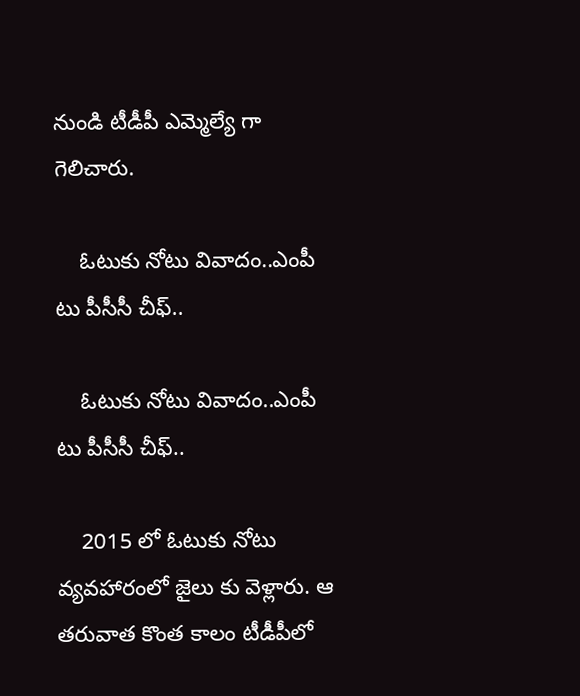నుండి టీడీపీ ఎమ్మెల్యే గా గెలిచారు.

    ఓటుకు నోటు వివాదం..ఎంపీ టు పీసీసీ చీఫ్..

    ఓటుకు నోటు వివాదం..ఎంపీ టు పీసీసీ చీఫ్..

    2015 లో ఓటుకు నోటు వ్యవహారంలో జైలు కు వెళ్లారు. ఆ తరువాత కొంత కాలం టీడీపీలో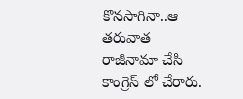కొనసాగినా..ఆ తరువాత రాజీనామా చేసి కాంగ్రెస్ లో చేరారు.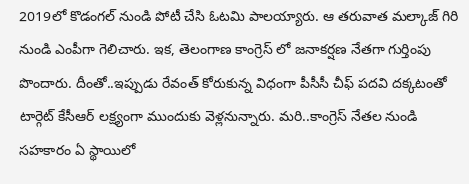2019లో కొడంగల్ నుండి పోటీ చేసి ఓటమి పాలయ్యారు. ఆ తరువాత మల్కాజ్ గిరి నుండి ఎంపీగా గెలిచారు. ఇక, తెలంగాణ కాంగ్రెస్ లో జనాకర్షణ నేతగా గుర్తింపు పొందారు. దీంతో..ఇప్పుడు రేవంత్ కోరుకున్న విధంగా పీసీసీ చీఫ్ పదవి దక్కటంతో టార్గెట్ కేసీఆర్ లక్ష్యంగా ముందుకు వెళ్లనున్నారు. మరి..కాంగ్రెస్ నేతల నుండి సహకారం ఏ స్థాయిలో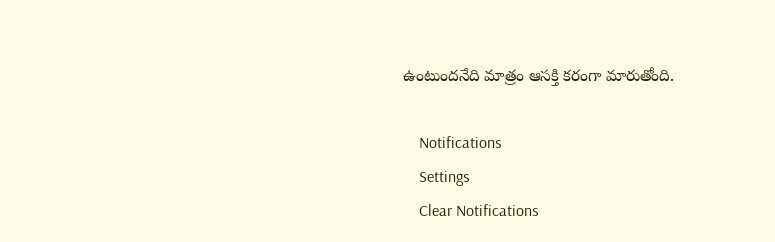ఉంటుందనేది మాత్రం ఆసక్తి కరంగా మారుతోంది.

    Notifications
    Settings
    Clear Notifications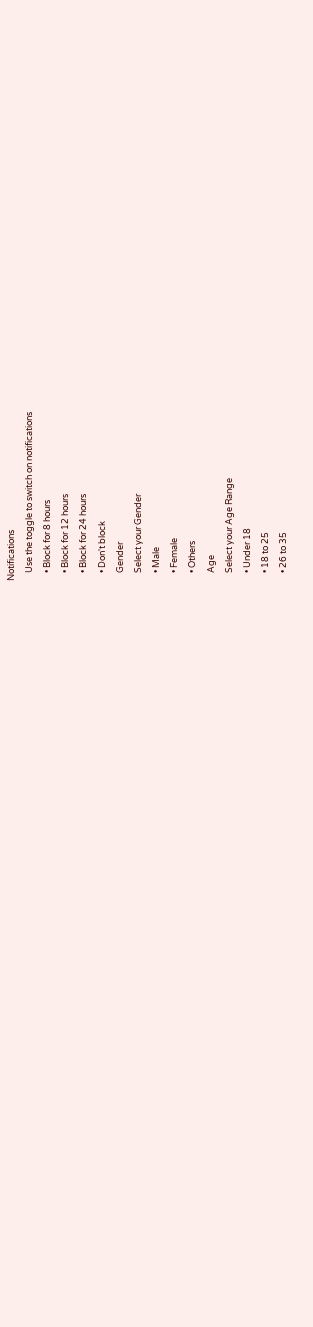Notifications
    Use the toggle to switch on notifications
    • Block for 8 hours
    • Block for 12 hours
    • Block for 24 hours
    • Don't block
    Gender
    Select your Gender
    • Male
    • Female
    • Others
    Age
    Select your Age Range
    • Under 18
    • 18 to 25
    • 26 to 35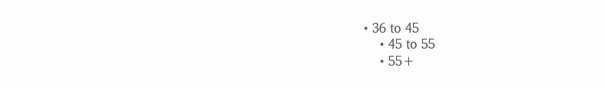• 36 to 45
    • 45 to 55
    • 55+